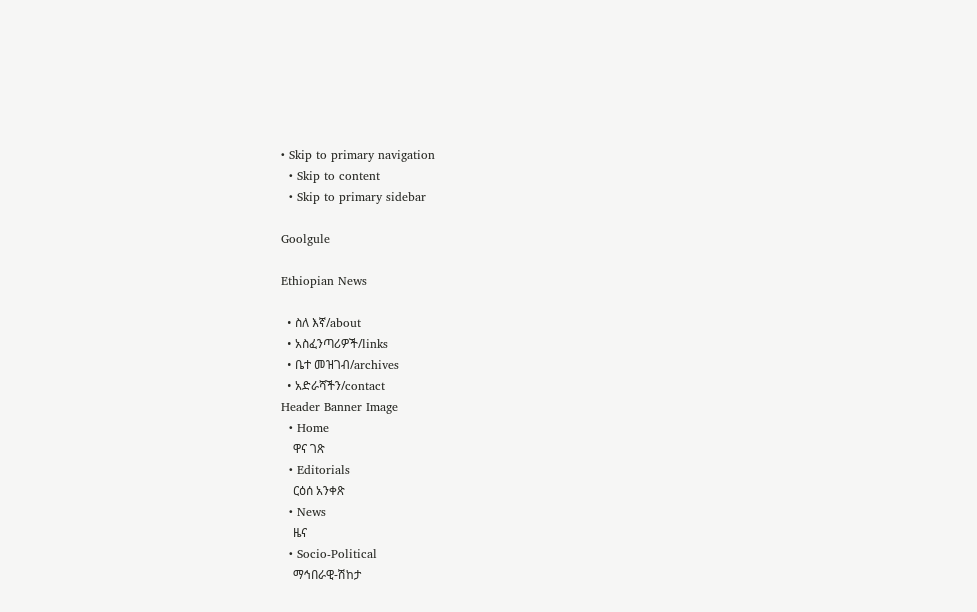• Skip to primary navigation
  • Skip to content
  • Skip to primary sidebar

Goolgule

Ethiopian News

  • ስለ እኛ/about
  • አስፈንጣሪዎች/links
  • ቤተ መዝገብ/archives
  • አድራሻችን/contact
Header Banner Image
  • Home
    ዋና ገጽ
  • Editorials
    ርዕሰ አንቀጽ
  • News
    ዜና
  • Socio-Political
    ማኅበራዊ-ሽከታ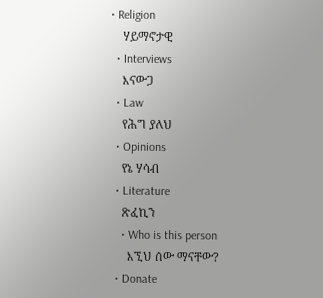• Religion
    ሃይማኖታዊ
  • Interviews
    እናውጋ
  • Law
    የሕግ ያለህ
  • Opinions
    የኔ ሃሳብ
  • Literature
    ጽፈኪን
    • Who is this person
      እኚህ ሰው ማናቸው?
  • Donate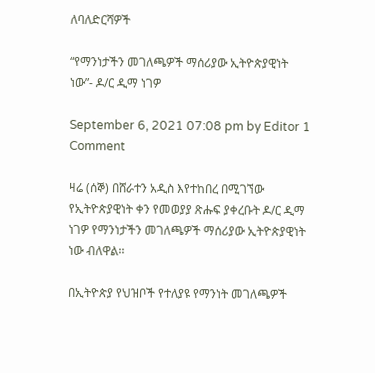ለባለድርሻዎች

“የማንነታችን መገለጫዎች ማሰሪያው ኢትዮጵያዊነት ነው”- ዶ/ር ዲማ ነገዎ

September 6, 2021 07:08 pm by Editor 1 Comment

ዛሬ (ሰኞ) በሸራተን አዲስ እየተከበረ በሚገኘው የኢትዮጵያዊነት ቀን የመወያያ ጽሑፍ ያቀረቡት ዶ/ር ዲማ ነገዎ የማንነታችን መገለጫዎች ማሰሪያው ኢትዮጵያዊነት ነው ብለዋል፡፡

በኢትዮጵያ የህዝቦች የተለያዩ የማንነት መገለጫዎች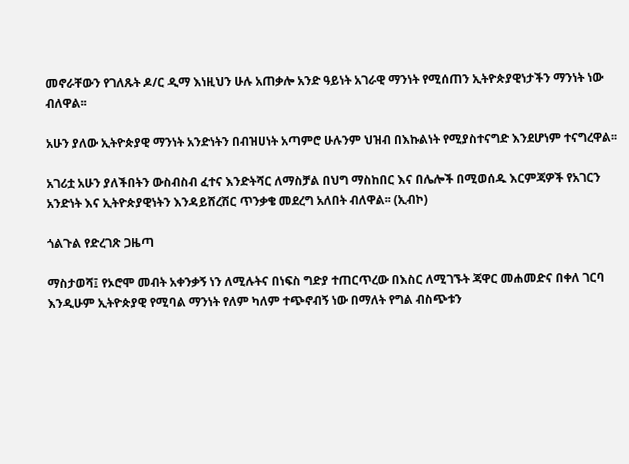መኖራቸውን የገለጹት ዶ/ር ዲማ እነዚህን ሁሉ አጠቃሎ አንድ ዓይነት አገራዊ ማንነት የሚሰጠን ኢትዮጵያዊነታችን ማንነት ነው ብለዋል፡፡

አሁን ያለው ኢትዮጵያዊ ማንነት አንድነትን በብዝሀነት አጣምሮ ሁሉንም ህዝብ በእኩልነት የሚያስተናግድ እንደሆነም ተናግረዋል፡፡

አገሪቷ አሁን ያለችበትን ውስብስብ ፈተና እንድትሻር ለማስቻል በህግ ማስከበር እና በሌሎች በሚወሰዱ እርምጃዎች የአገርን አንድነት እና ኢትዮጵያዊነትን እንዳይሸረሽር ጥንቃቄ መደረግ አለበት ብለዋል፡፡ (ኢብኮ)

ጎልጉል የድረገጽ ጋዜጣ

ማስታወሻ፤ የኦሮሞ መብት አቀንቃኝ ነን ለሚሉትና በነፍስ ግድያ ተጠርጥረው በእስር ለሚገኙት ጃዋር መሐመድና በቀለ ገርባ እንዲሁም ኢትዮጵያዊ የሚባል ማንነት የለም ካለም ተጭኖብኝ ነው በማለት የግል ብስጭቱን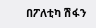በፖለቲካ ሽፋን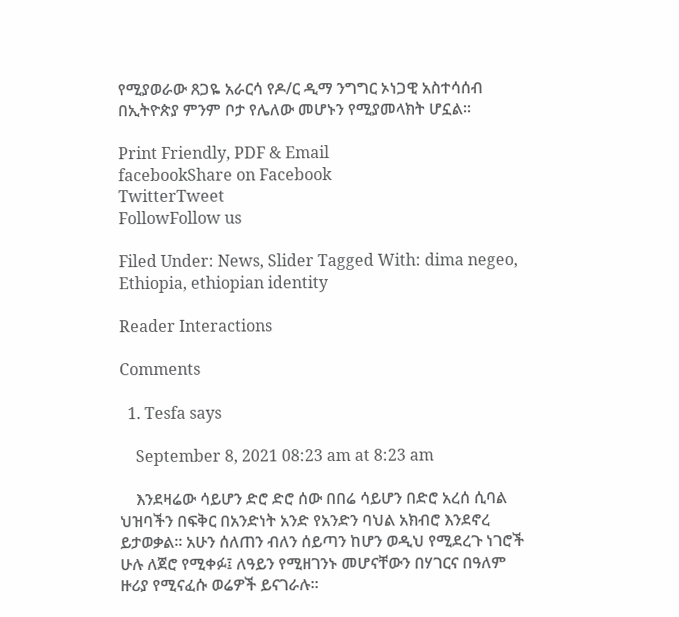የሚያወራው ጸጋዬ አራርሳ የዶ/ር ዲማ ንግግር ኦነጋዊ አስተሳሰብ በኢትዮጵያ ምንም ቦታ የሌለው መሆኑን የሚያመላክት ሆኗል፡፡

Print Friendly, PDF & Email
facebookShare on Facebook
TwitterTweet
FollowFollow us

Filed Under: News, Slider Tagged With: dima negeo, Ethiopia, ethiopian identity

Reader Interactions

Comments

  1. Tesfa says

    September 8, 2021 08:23 am at 8:23 am

    እንደዛሬው ሳይሆን ድሮ ድሮ ሰው በበሬ ሳይሆን በድሮ አረሰ ሲባል ህዝባችን በፍቅር በአንድነት አንድ የአንድን ባህል አክብሮ እንደኖረ ይታወቃል። አሁን ሰለጠን ብለን ሰይጣን ከሆን ወዲህ የሚደረጉ ነገሮች ሁሉ ለጀሮ የሚቀፉ፤ ለዓይን የሚዘገንኑ መሆናቸውን በሃገርና በዓለም ዙሪያ የሚናፈሱ ወሬዎች ይናገራሉ።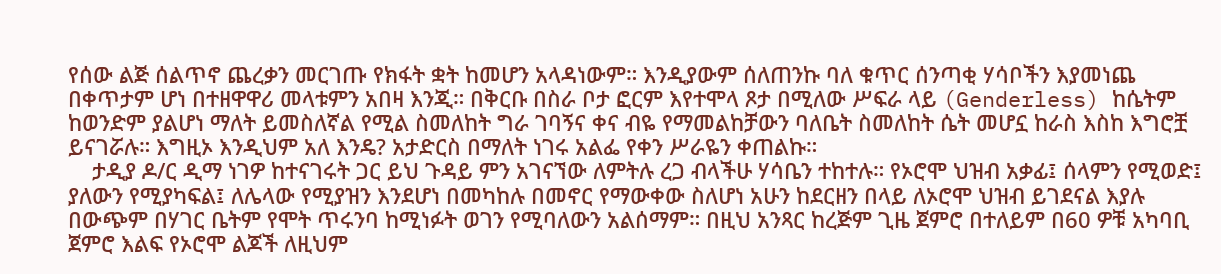የሰው ልጅ ሰልጥኖ ጨረቃን መርገጡ የክፋት ቋት ከመሆን አላዳነውም። እንዲያውም ሰለጠንኩ ባለ ቁጥር ሰንጣቂ ሃሳቦችን እያመነጨ በቀጥታም ሆነ በተዘዋዋሪ መላቱምን አበዛ እንጂ። በቅርቡ በስራ ቦታ ፎርም እየተሞላ ጾታ በሚለው ሥፍራ ላይ (Genderless) ከሴትም ከወንድም ያልሆነ ማለት ይመስለኛል የሚል ስመለከት ግራ ገባኝና ቀና ብዬ የማመልከቻውን ባለቤት ስመለከት ሴት መሆኗ ከራስ እስከ እግሮቿ ይናገሯሉ። እግዚኦ እንዲህም አለ እንዴ? አታድርስ በማለት ነገሩ አልፌ የቀን ሥራዬን ቀጠልኩ።
    ታዲያ ዶ/ር ዲማ ነገዎ ከተናገሩት ጋር ይህ ጉዳይ ምን አገናኘው ለምትሉ ረጋ ብላችሁ ሃሳቤን ተከተሉ። የኦሮሞ ህዝብ አቃፊ፤ ሰላምን የሚወድ፤ ያለውን የሚያካፍል፤ ለሌላው የሚያዝን እንደሆነ በመካከሉ በመኖር የማውቀው ስለሆነ አሁን ከደርዘን በላይ ለኦሮሞ ህዝብ ይገደናል እያሉ በውጭም በሃገር ቤትም የሞት ጥሩንባ ከሚነፉት ወገን የሚባለውን አልሰማም። በዚህ አንጻር ከረጅም ጊዜ ጀምሮ በተለይም በ60 ዎቹ አካባቢ ጀምሮ እልፍ የኦሮሞ ልጆች ለዚህም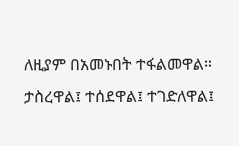ለዚያም በአመኑበት ተፋልመዋል። ታስረዋል፤ ተሰደዋል፤ ተገድለዋል፤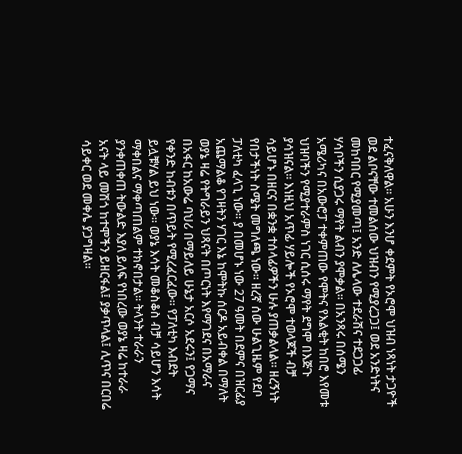ተፈናቅለዋል። አሁን እንሆ ቀደምት የኦሮሞ ህዝብ ነጻነት ታጋዮች ወደ ልቦናቸው ተመልሰው ህዝብን የሚያረጋጋ፤ ወደ አንድነትና መከባበር የሚያመጣ፤ አንድ ለሌላው ተደራሽና ተደጋጋፊ ሃሳቦችን ሲያጋሩ ማየት ልብን ያሞቃል። በአንጻሩ በሰሜን አሜሪካና በአውሮፓ ተቀምጠው የሞትና የእልቂት ከበሮ እየመቱ ህዝባችን የሚያተራምስ ነገር ሲሰሩ ማየት ደግሞ በእጅጉ ያሳዝናል። እነዚህ አጥፊ ሃይሎች የኦሮሞ ተወላጆች ብቻ ሳይሆኑ በዘርና በቋንቋ ተሰላፊዎችን ሁሉ ያጠቃልላል። ዘረኝነት የበታችነት ስሜት መግለጫ ነው። ዘረኛ ሰው ሁልጊዜም የደቦ ፓለቲካ ፈላጊ ነው። ያ በመሆኑ ነው 27 ዓመት በደምና በዝርፊያ አጨማልቆ የገዛትን ሃገር እኔ ከሞትኩ ሰርዶ አይብቀል በማለት ወያኔ ዛሬ የትግራይን ህጻናት በጦርነት እየማገደና በአማራና በአፋር ከአውሬ ባህሪ በማይለይ ሁኔታ አርሶ አደሩን፤ የጋማና የቀንድ ከብቱን በጥይት የሚረፈርፈው። የፓለቲካ እብደት ይሏቹሃል ይህ ነው። ወያኔ እሳት መቆስቆስ ብቻ ሳይሆን እሳት ማቀበልና ማቀጣጠልም ተክኖበታል። ትላንት ተራራን ያንቀጠቀጠ ትውልድ እያለ ይለፍ የነበረው ወያኔ ዛሬ ከተራራ አናት ላይ መሽጎ ከተሞችን ይዘርፋል፤ ያቃጥላል፤ ሊጥና በርበሬ ሳይቀር ወደ መቀሌ ያጋግዛል።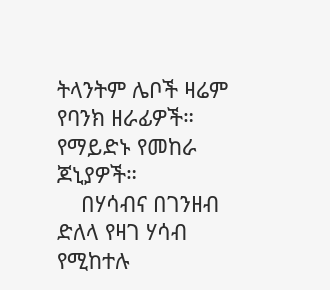ትላንትም ሌቦች ዛሬም የባንክ ዘራፊዎች። የማይድኑ የመከራ ጆኒያዎች።
    በሃሳብና በገንዘብ ድለላ የዛገ ሃሳብ የሚከተሉ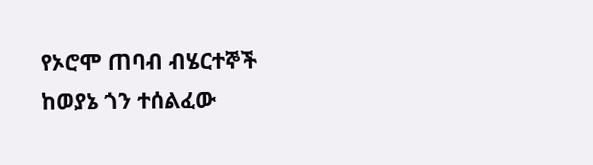የኦሮሞ ጠባብ ብሄርተኞች ከወያኔ ጎን ተሰልፈው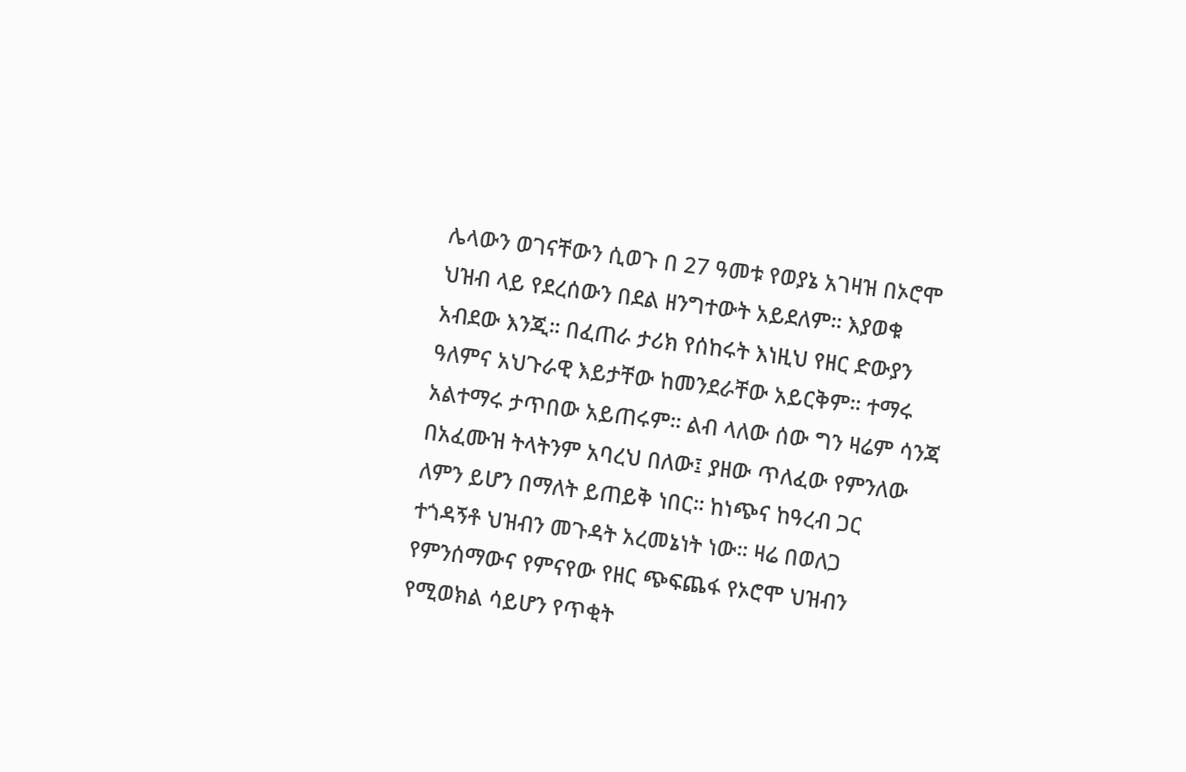ሌላውን ወገናቸውን ሲወጉ በ 27 ዓመቱ የወያኔ አገዛዝ በኦሮሞ ህዝብ ላይ የደረሰውን በደል ዘንግተውት አይደለም። እያወቁ አብደው እንጂ። በፈጠራ ታሪክ የሰከሩት እነዚህ የዘር ድውያን ዓለምና አህጉራዊ እይታቸው ከመንደራቸው አይርቅም። ተማሩ አልተማሩ ታጥበው አይጠሩም። ልብ ላለው ሰው ግን ዛሬም ሳንጃ በአፈሙዝ ትላትንም አባረህ በለው፤ ያዘው ጥለፈው የምንለው ለምን ይሆን በማለት ይጠይቅ ነበር። ከነጭና ከዓረብ ጋር ተጎዳኝቶ ህዝብን መጉዳት አረመኔነት ነው። ዛሬ በወለጋ የምንሰማውና የምናየው የዘር ጭፍጨፋ የኦሮሞ ህዝብን የሚወክል ሳይሆን የጥቂት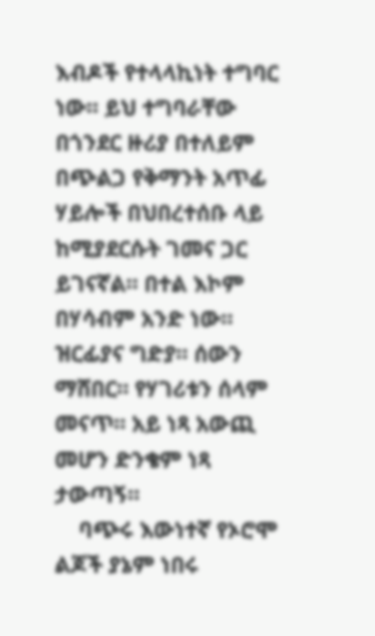እብዶች የተላላኪነት ተግባር ነው። ይህ ተግባራቸው በጎንደር ዙሪያ በተለይም በጭልጋ የቅማንት አጥፊ ሃይሎች በህበረተሰቡ ላይ ከሚያደርሱት ገመና ጋር ይገናኛል። በተል እኮም በሃሳብም አንድ ነው። ዝርፊያና ግድያ። ሰውን ማሸበር። የሃገሪቱን ሰላም መናጥ። አይ ነጻ አውጪ መሆን ድንቄም ነጻ ታውጣኝ።
    ባጭሩ እውነተኛ የኦሮሞ ልጆች ያኔም ነበሩ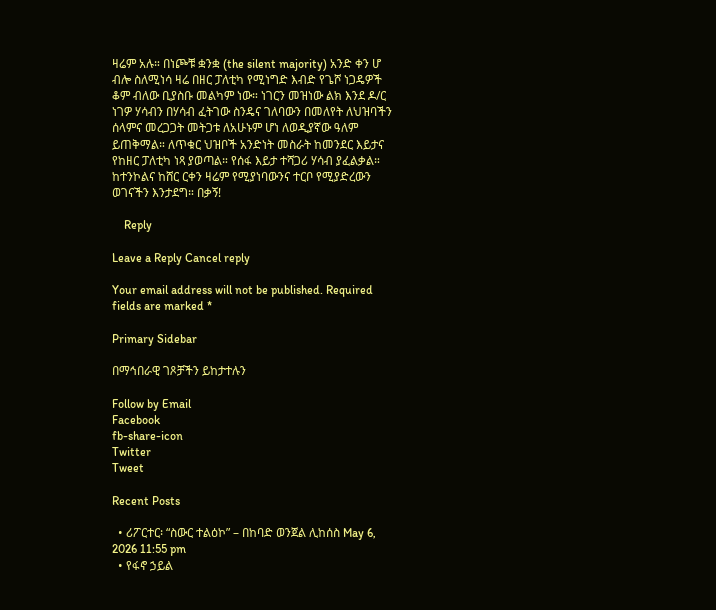ዛሬም አሉ። በነጮቹ ቋንቋ (the silent majority) አንድ ቀን ሆ ብሎ ስለሚነሳ ዛሬ በዘር ፓለቲካ የሚነግድ እብድ የጌሾ ነጋዴዎች ቆም ብለው ቢያስቡ መልካም ነው። ነገርን መዝነው ልክ እንደ ዶ/ር ነገዎ ሃሳብን በሃሳብ ፈትገው ስንዴና ገለባውን በመለየት ለህዝባችን ሰላምና መረጋጋት መትጋቱ ለአሁኑም ሆነ ለወዲያኛው ዓለም ይጠቅማል። ለጥቁር ህዝቦች አንድነት መስራት ከመንደር እይታና የከዘር ፓለቲካ ነጻ ያወጣል። የሰፋ እይታ ተሻጋሪ ሃሳብ ያፈልቃል። ከተንኮልና ከሸር ርቀን ዛሬም የሚያነባውንና ተርቦ የሚያድረውን ወገናችን እንታደግ። በቃኝ!

    Reply

Leave a Reply Cancel reply

Your email address will not be published. Required fields are marked *

Primary Sidebar

በማኅበራዊ ገጾቻችን ይከታተሉን

Follow by Email
Facebook
fb-share-icon
Twitter
Tweet

Recent Posts

  • ሪፖርተር፡ “ስውር ተልዕኮ” – በከባድ ወንጀል ሊከሰስ May 6, 2026 11:55 pm
  • የፋኖ ኃይል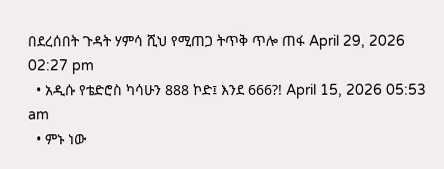በደረሰበት ጉዳት ሃምሳ ሺህ የሚጠጋ ትጥቅ ጥሎ ጠፋ April 29, 2026 02:27 pm
  • አዲሱ የቴድሮስ ካሳሁን 888 ኮድ፤ እንደ 666?! April 15, 2026 05:53 am
  • ምኑ ነው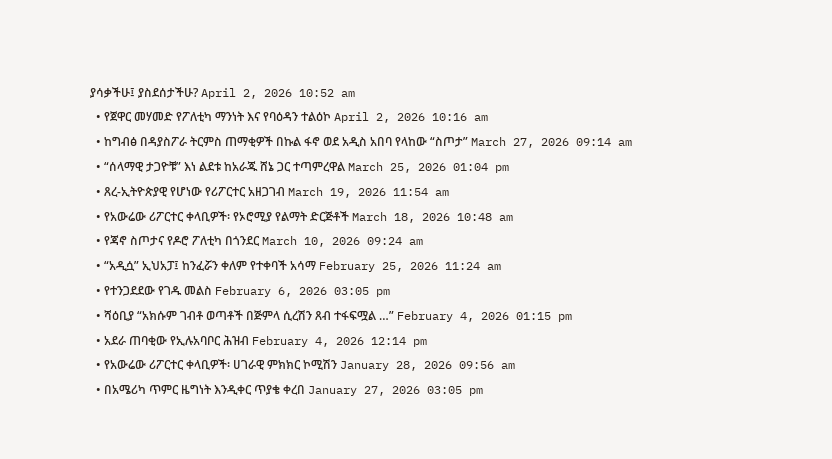ያሳቃችሁ፤ ያስደሰታችሁ? April 2, 2026 10:52 am
  • የጀዋር መሃመድ የፖለቲካ ማንነት እና የባዕዳን ተልዕኮ April 2, 2026 10:16 am
  • ከግብፅ በዳያስፖራ ትርምስ ጠማቂዎች በኩል ፋኖ ወደ አዲስ አበባ የላከው “ስጦታ” March 27, 2026 09:14 am
  • “ሰላማዊ ታጋዮቹ” እነ ልደቱ ከአራጁ ሸኔ ጋር ተጣምረዋል March 25, 2026 01:04 pm
  • ጸረ-ኢትዮጵያዊ የሆነው የሪፖርተር አዘጋገብ March 19, 2026 11:54 am
  • የአውሬው ሪፖርተር ቀላቢዎች፡ የኦሮሚያ የልማት ድርጅቶች March 18, 2026 10:48 am
  • የጃኖ ስጦታና የዶሮ ፖለቲካ በጎንደር March 10, 2026 09:24 am
  • “አዲሷ” ኢህአፓ፤ ከንፈሯን ቀለም የተቀባች አሳማ February 25, 2026 11:24 am
  • የተንጋደደው የገዱ መልስ February 6, 2026 03:05 pm
  • ሻዕቢያ “አክሱም ገብቶ ወጣቶች በጅምላ ሲረሽን ጸብ ተፋፍሟል …” February 4, 2026 01:15 pm
  • አደራ ጠባቂው የኢሉአባቦር ሕዝብ February 4, 2026 12:14 pm
  • የአውሬው ሪፖርተር ቀላቢዎች፡ ሀገራዊ ምክክር ኮሚሽን January 28, 2026 09:56 am
  • በአሜሪካ ጥምር ዜግነት እንዲቀር ጥያቄ ቀረበ January 27, 2026 03:05 pm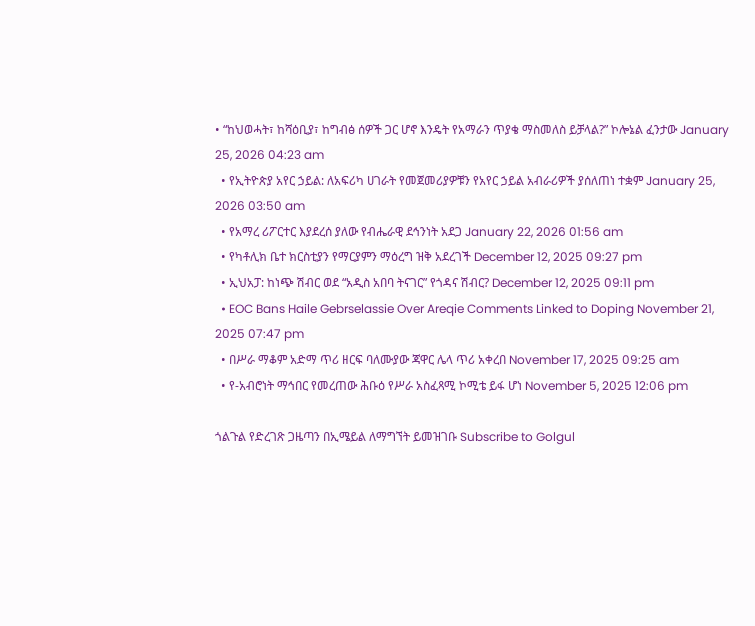• “ከህወሓት፣ ከሻዕቢያ፣ ከግብፅ ሰዎች ጋር ሆኖ እንዴት የአማራን ጥያቄ ማስመለስ ይቻላል?” ኮሎኔል ፈንታው January 25, 2026 04:23 am
  • የኢትዮጵያ አየር ኃይል: ለአፍሪካ ሀገራት የመጀመሪያዎቹን የአየር ኃይል አብራሪዎች ያሰለጠነ ተቋም January 25, 2026 03:50 am
  • የአማረ ሪፖርተር እያደረሰ ያለው የብሔራዊ ደኅንነት አደጋ January 22, 2026 01:56 am
  • የካቶሊክ ቤተ ክርስቲያን የማርያምን ማዕረግ ዝቅ አደረገች December 12, 2025 09:27 pm
  • ኢህአፓ: ከነጭ ሽብር ወደ “አዲስ አበባ ትናገር” የጎዳና ሽብር? December 12, 2025 09:11 pm
  • EOC Bans Haile Gebrselassie Over Areqie Comments Linked to Doping November 21, 2025 07:47 pm
  • በሥራ ማቆም አድማ ጥሪ ዘርፍ ባለሙያው ጃዋር ሌላ ጥሪ አቀረበ November 17, 2025 09:25 am
  • የ-አብሮነት ማኅበር የመረጠው ሕቡዕ የሥራ አስፈጻሚ ኮሚቴ ይፋ ሆነ November 5, 2025 12:06 pm

ጎልጉል የድረገጽ ጋዜጣን በኢሜይል ለማግኘት ይመዝገቡ Subscribe to Golgul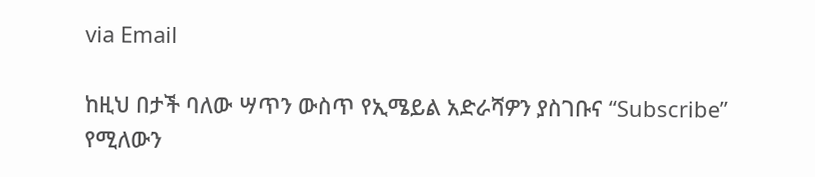via Email

ከዚህ በታች ባለው ሣጥን ውስጥ የኢሜይል አድራሻዎን ያስገቡና “Subscribe” የሚለውን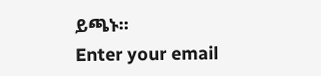ይጫኑ፡፡
Enter your email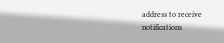address to receive notifications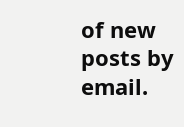of new posts by email.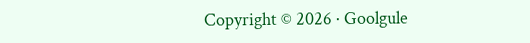Copyright © 2026 · Goolgule